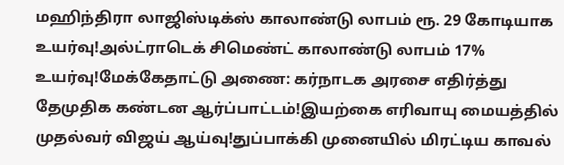மஹிந்திரா லாஜிஸ்டிக்ஸ் காலாண்டு லாபம் ரூ. 29 கோடியாக உயர்வு!அல்ட்ராடெக் சிமெண்ட் காலாண்டு லாபம் 17% உயர்வு!மேக்கேதாட்டு அணை: கர்நாடக அரசை எதிர்த்து தேமுதிக கண்டன ஆர்ப்பாட்டம்!இயற்கை எரிவாயு மையத்தில் முதல்வர் விஜய் ஆய்வு!துப்பாக்கி முனையில் மிரட்டிய காவல்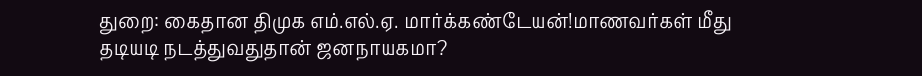துறை: கைதான திமுக எம்.எல்.ஏ. மார்க்கண்டேயன்!மாணவர்கள் மீது தடியடி நடத்துவதுதான் ஜனநாயகமா?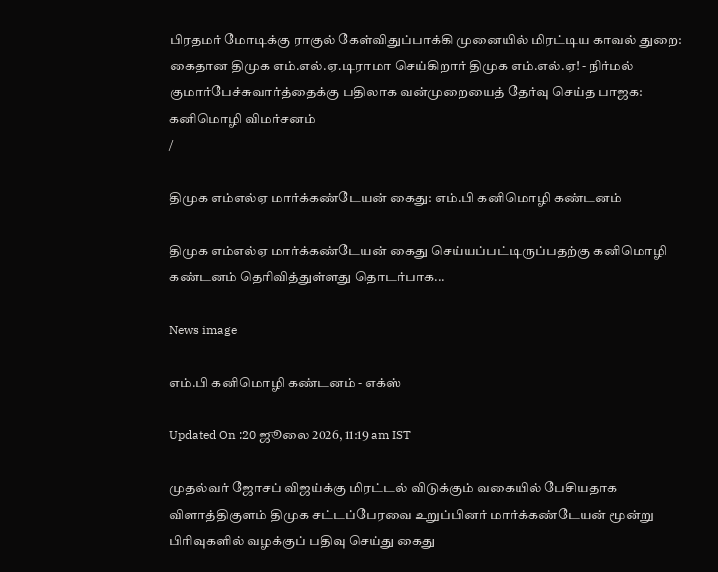பிரதமர் மோடிக்கு ராகுல் கேள்விதுப்பாக்கி முனையில் மிரட்டிய காவல் துறை: கைதான திமுக எம்.எல்.ஏ.டிராமா செய்கிறார் திமுக எம்.எல்.ஏ! - நிர்மல் குமார்பேச்சுவார்த்தைக்கு பதிலாக வன்முறையைத் தேர்வு செய்த பாஜக: கனிமொழி விமர்சனம்
/

திமுக எம்எல்ஏ மார்க்கண்டேயன் கைது: எம்.பி கனிமொழி கண்டனம்

திமுக எம்எல்ஏ மார்க்கண்டேயன் கைது செய்யப்பட்டிருப்பதற்கு கனிமொழி கண்டனம் தெரிவித்துள்ளது தொடர்பாக...

News image

எம்.பி கனிமொழி கண்டனம் - எக்ஸ்

Updated On :20 ஜூலை 2026, 11:19 am IST

முதல்வர் ஜோசப் விஜய்க்கு மிரட்டல் விடுக்கும் வகையில் பேசியதாக விளாத்திகுளம் திமுக சட்டப்பேரவை உறுப்பினர் மார்க்கண்டேயன் மூன்று பிரிவுகளில் வழக்குப் பதிவு செய்து கைது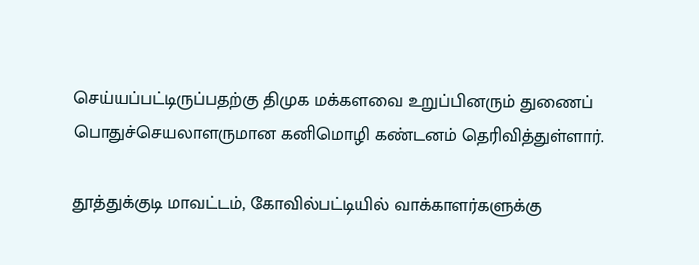செய்யப்பட்டிருப்பதற்கு திமுக மக்களவை உறுப்பினரும் துணைப் பொதுச்செயலாளருமான கனிமொழி கண்டனம் தெரிவித்துள்ளார்.

தூத்துக்குடி மாவட்டம், கோவில்பட்டியில் வாக்காளர்களுக்கு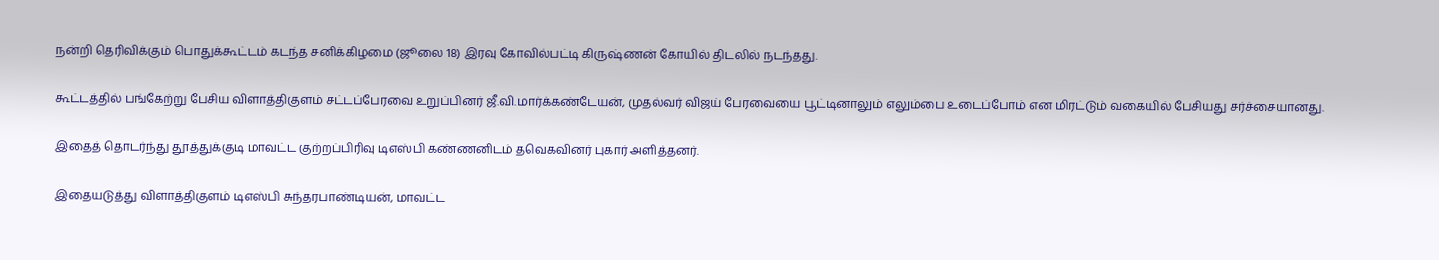நன்றி தெரிவிக்கும் பொதுக்கூட்டம் கடந்த சனிக்கிழமை (ஜூலை 18) இரவு கோவில்பட்டி கிருஷ்ணன் கோயில் திடலில் நடந்தது.

கூட்டத்தில் பங்கேற்று பேசிய விளாத்திகுளம் சட்டப்பேரவை உறுப்பினர் ஜீ.வி.மார்க்கண்டேயன், முதல்வர் விஜய் பேரவையை பூட்டினாலும் எலும்பை உடைப்போம் என மிரட்டும் வகையில் பேசியது சர்ச்சையானது.

இதைத் தொடர்ந்து தூத்துக்குடி மாவட்ட குற்றப்பிரிவு டிஎஸ்பி கண்ணனிடம் தவெகவினர் புகார் அளித்தனர்.

இதையடுத்து விளாத்திகுளம் டிஎஸ்பி சுந்தரபாண்டியன், மாவட்ட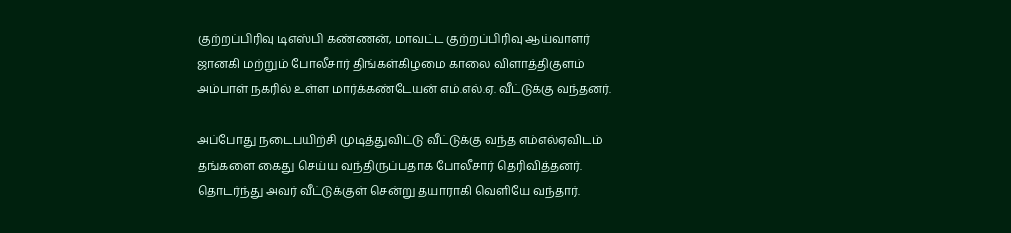குற்றப்பிரிவு டிஎஸ்பி கண்ணன், மாவட்ட குற்றப்பிரிவு ஆய்வாளர் ஜானகி மற்றும் போலீசார் திங்கள்கிழமை காலை விளாத்திகுளம் அம்பாள் நகரில் உள்ள மார்க்கண்டேயன் எம்.எல்.ஏ. வீட்டுக்கு வந்தனர்.

அப்போது நடைபயிற்சி முடித்துவிட்டு வீட்டுக்கு வந்த எம்எல்ஏவிடம் தங்களை கைது செய்ய வந்திருப்பதாக போலீசார் தெரிவித்தனர். தொடர்ந்து அவர் வீட்டுக்குள் சென்று தயாராகி வெளியே வந்தார்.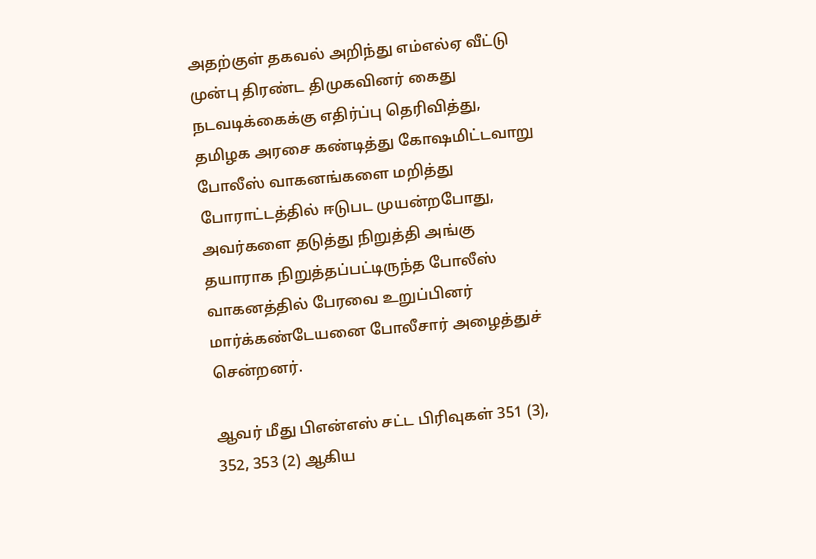அதற்குள் தகவல் அறிந்து எம்எல்ஏ வீட்டு முன்பு திரண்ட திமுகவினர் கைது நடவடிக்கைக்கு எதிர்ப்பு தெரிவித்து, தமிழக அரசை கண்டித்து கோஷமிட்டவாறு போலீஸ் வாகனங்களை மறித்து போராட்டத்தில் ஈடுபட முயன்றபோது, அவர்களை தடுத்து நிறுத்தி அங்கு தயாராக நிறுத்தப்பட்டிருந்த போலீஸ் வாகனத்தில் பேரவை உறுப்பினர் மார்க்கண்டேயனை போலீசார் அழைத்துச் சென்றனர்.

ஆவர் மீது பிஎன்எஸ் சட்ட பிரிவுகள் 351 (3), 352, 353 (2) ஆகிய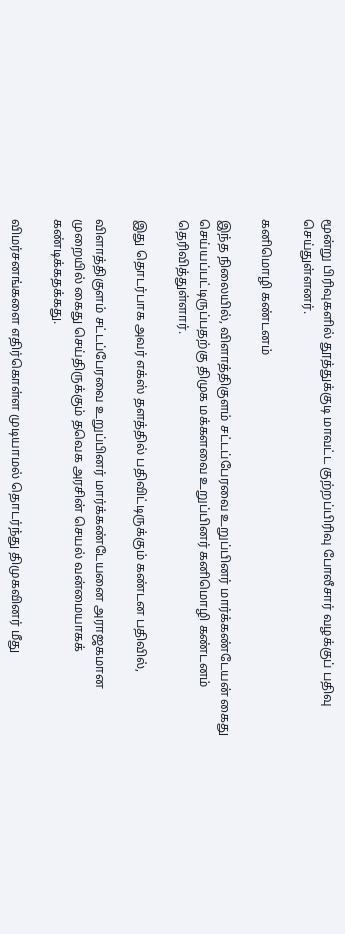மூன்று பிரிவுகளில் தூத்துக்குடி மாவட்ட குற்றப்பிரிவு போலீசார் வழக்குப் பதிவு செய்துள்ளனர்.

கனிமொழி கண்டனம்

இந்த நிலையில், விளாத்திகுளம் சட்டப்பேரவை உறுப்பினர் மார்க்கண்டேயன் கைது செய்யப்பட்டிருப்பதற்கு திமுக மக்களவை உறுப்பினர் கனிமொழி கண்டனம் தெரிவித்துள்ளார்.

இது தொடர்பாக அவர் எக்ஸ் தளத்தில் பதிவிட்டிருக்கும் கண்டன பதிவில்,

விளாத்திகுளம் சட்டப்பேரவை உறுப்பினர் மார்க்கண்டேயனை அராஜகமான முறையில் கைது செய்திருக்கும் தவெக அரசின் செயல் வன்மையாகக் கண்டிக்கதக்கது.

விமர்சனங்களை எதிர்கொள்ள முடியாமல் தொடர்ந்து திமுகவினர் மீது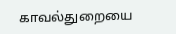காவல்துறையை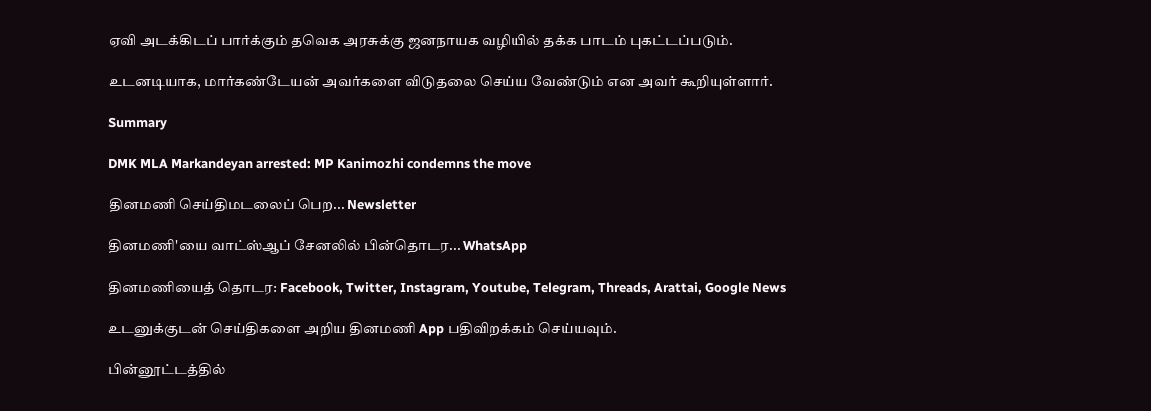ஏவி அடக்கிடப் பார்க்கும் தவெக அரசுக்கு ஜனநாயக வழியில் தக்க பாடம் புகட்டப்படும்.

உடனடியாக, மார்கண்டேயன் அவர்களை விடுதலை செய்ய வேண்டும் என அவர் கூறியுள்ளார்.

Summary

DMK MLA Markandeyan arrested: MP Kanimozhi condemns the move

தினமணி செய்திமடலைப் பெற... Newsletter

தினமணி'யை வாட்ஸ்ஆப் சேனலில் பின்தொடர... WhatsApp

தினமணியைத் தொடர: Facebook, Twitter, Instagram, Youtube, Telegram, Threads, Arattai, Google News

உடனுக்குடன் செய்திகளை அறிய தினமணி App பதிவிறக்கம் செய்யவும்.

பின்னூட்டத்தில்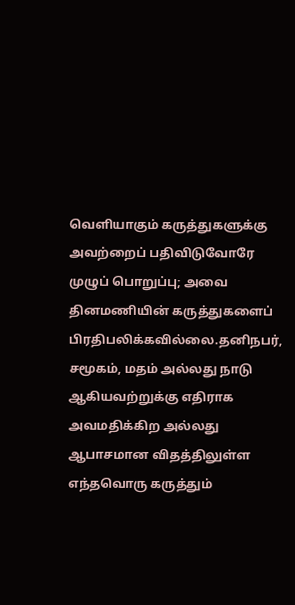வெளியாகும் கருத்துகளுக்கு அவற்றைப் பதிவிடுவோரே முழுப் பொறுப்பு; அவை தினமணியின் கருத்துகளைப் பிரதிபலிக்கவில்லை.தனிநபர், சமூகம், மதம் அல்லது நாடு ஆகியவற்றுக்கு எதிராக அவமதிக்கிற அல்லது ஆபாசமான விதத்திலுள்ள எந்தவொரு கருத்தும்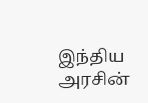இந்திய அரசின்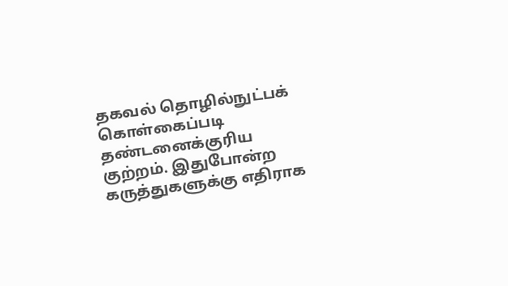தகவல் தொழில்நுட்பக் கொள்கைப்படி தண்டனைக்குரிய குற்றம். இதுபோன்ற கருத்துகளுக்கு எதிராக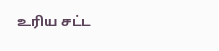உரிய சட்ட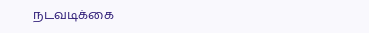நடவடிக்கை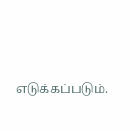எடுக்கப்படும்.